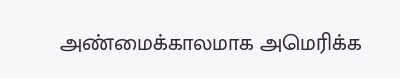அண்மைக்காலமாக அமெரிக்க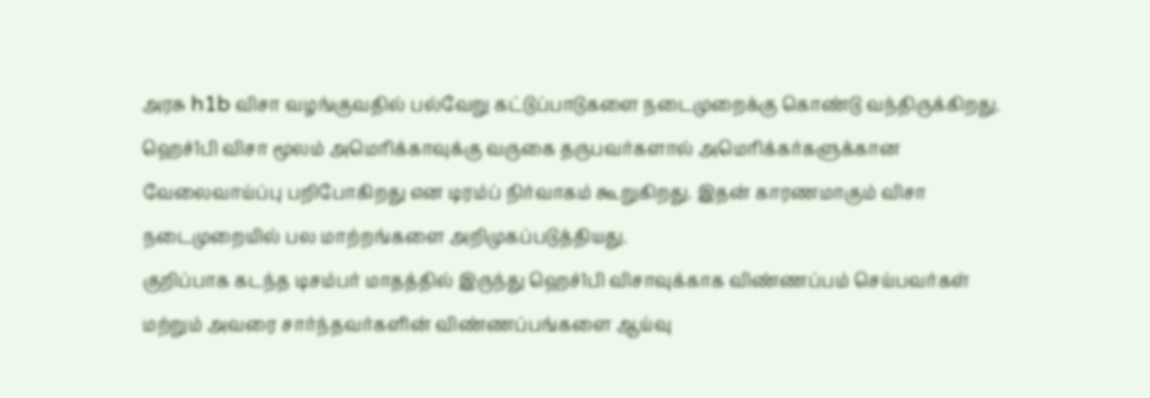அரசு h1b விசா வழங்குவதில் பல்வேறு கட்டுப்பாடுகளை நடைமுறைக்கு கொண்டு வந்திருக்கிறது. ஹெச்1பி விசா மூலம் அமெரிக்காவுக்கு வருகை தருபவர்களால் அமெரிக்கர்களுக்கான வேலைவாய்ப்பு பறிபோகிறது என டிரம்ப் நிர்வாகம் கூறுகிறது. இதன் காரணமாகும் விசா நடைமுறையில் பல மாற்றங்களை அறிமுகப்படுத்தியது.
குறிப்பாக கடந்த டிசம்பர் மாதத்தில் இருந்து ஹெச்1பி விசாவுக்காக விண்ணப்பம் செய்பவர்கள் மற்றும் அவரை சார்ந்தவர்களின் விண்ணப்பங்களை ஆய்வு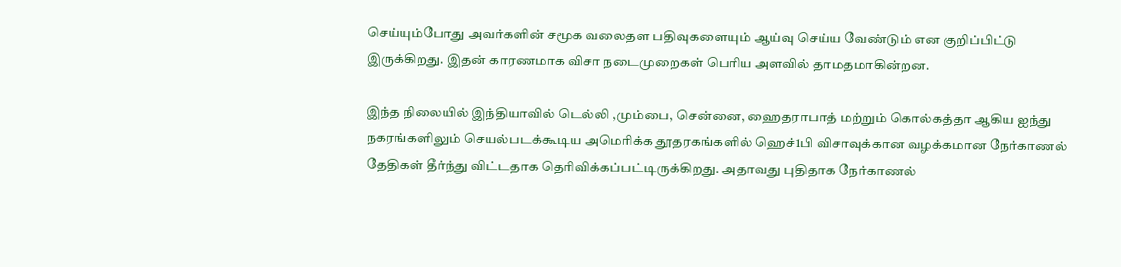செய்யும்போது அவர்களின் சமூக வலைதள பதிவுகளையும் ஆய்வு செய்ய வேண்டும் என குறிப்பிட்டு இருக்கிறது. இதன் காரணமாக விசா நடைமுறைகள் பெரிய அளவில் தாமதமாகின்றன.

இந்த நிலையில் இந்தியாவில் டெல்லி ,மும்பை, சென்னை, ஹைதராபாத் மற்றும் கொல்கத்தா ஆகிய ஐந்து நகரங்களிலும் செயல்படக்கூடிய அமெரிக்க தூதரகங்களில் ஹெச்1பி விசாவுக்கான வழக்கமான நேர்காணல் தேதிகள் தீர்ந்து விட்டதாக தெரிவிக்கப்பட்டிருக்கிறது. அதாவது புதிதாக நேர்காணல்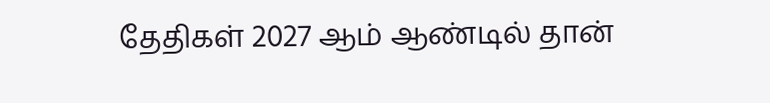தேதிகள் 2027 ஆம் ஆண்டில் தான்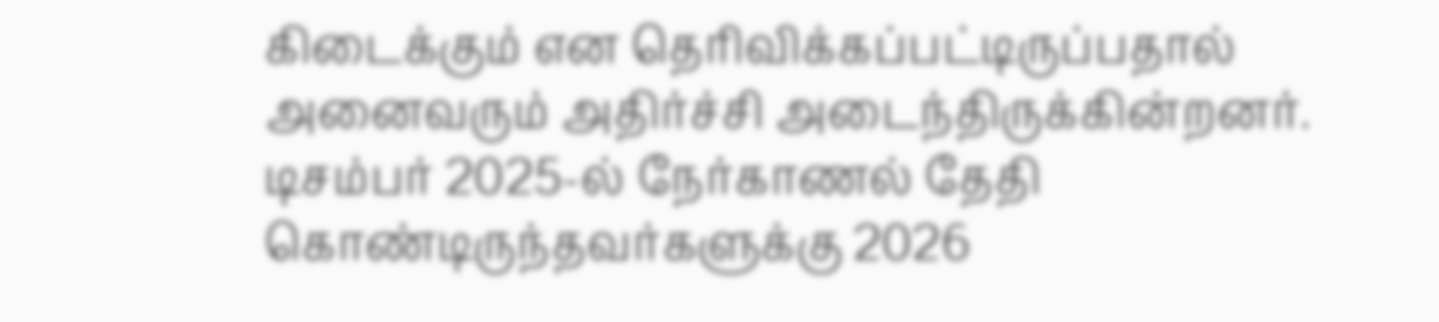கிடைக்கும் என தெரிவிக்கப்பட்டிருப்பதால் அனைவரும் அதிர்ச்சி அடைந்திருக்கின்றனர்.
டிசம்பர் 2025-ல் நேர்காணல் தேதி கொண்டிருந்தவர்களுக்கு 2026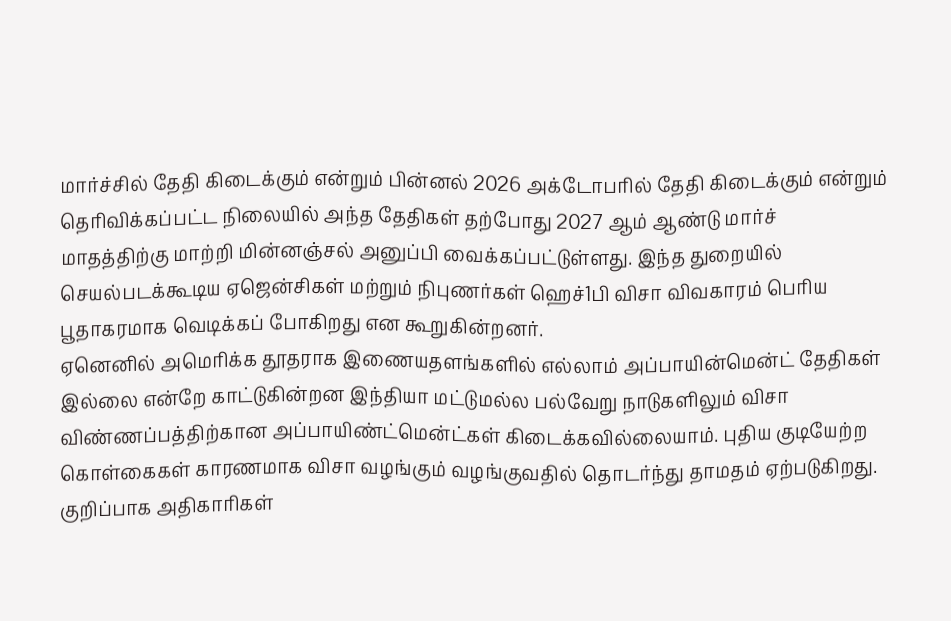மார்ச்சில் தேதி கிடைக்கும் என்றும் பின்னல் 2026 அக்டோபரில் தேதி கிடைக்கும் என்றும் தெரிவிக்கப்பட்ட நிலையில் அந்த தேதிகள் தற்போது 2027 ஆம் ஆண்டு மார்ச் மாதத்திற்கு மாற்றி மின்னஞ்சல் அனுப்பி வைக்கப்பட்டுள்ளது. இந்த துறையில் செயல்படக்கூடிய ஏஜென்சிகள் மற்றும் நிபுணர்கள் ஹெச்1பி விசா விவகாரம் பெரிய பூதாகரமாக வெடிக்கப் போகிறது என கூறுகின்றனர்.
ஏனெனில் அமெரிக்க தூதராக இணையதளங்களில் எல்லாம் அப்பாயின்மென்ட் தேதிகள் இல்லை என்றே காட்டுகின்றன இந்தியா மட்டுமல்ல பல்வேறு நாடுகளிலும் விசா விண்ணப்பத்திற்கான அப்பாயிண்ட்மென்ட்கள் கிடைக்கவில்லையாம். புதிய குடியேற்ற கொள்கைகள் காரணமாக விசா வழங்கும் வழங்குவதில் தொடர்ந்து தாமதம் ஏற்படுகிறது. குறிப்பாக அதிகாரிகள்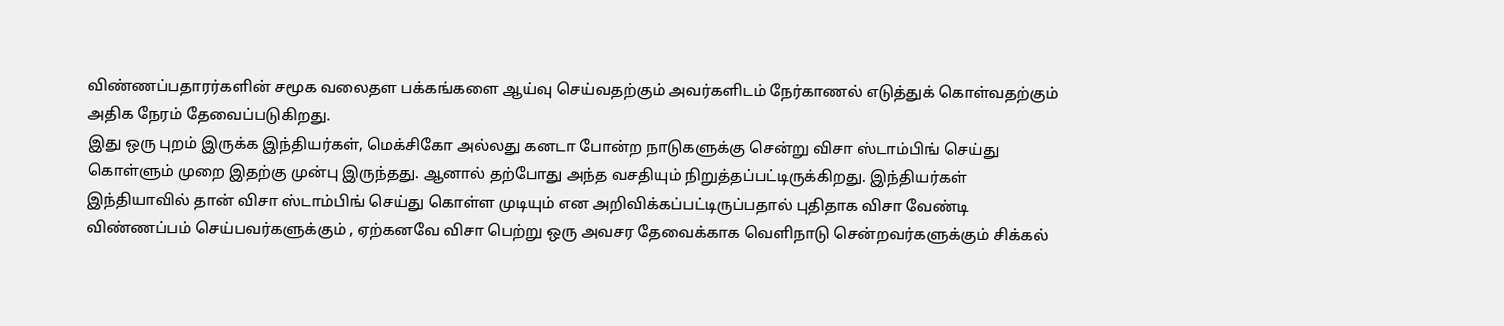விண்ணப்பதாரர்களின் சமூக வலைதள பக்கங்களை ஆய்வு செய்வதற்கும் அவர்களிடம் நேர்காணல் எடுத்துக் கொள்வதற்கும் அதிக நேரம் தேவைப்படுகிறது.
இது ஒரு புறம் இருக்க இந்தியர்கள், மெக்சிகோ அல்லது கனடா போன்ற நாடுகளுக்கு சென்று விசா ஸ்டாம்பிங் செய்து கொள்ளும் முறை இதற்கு முன்பு இருந்தது. ஆனால் தற்போது அந்த வசதியும் நிறுத்தப்பட்டிருக்கிறது. இந்தியர்கள் இந்தியாவில் தான் விசா ஸ்டாம்பிங் செய்து கொள்ள முடியும் என அறிவிக்கப்பட்டிருப்பதால் புதிதாக விசா வேண்டி விண்ணப்பம் செய்பவர்களுக்கும் , ஏற்கனவே விசா பெற்று ஒரு அவசர தேவைக்காக வெளிநாடு சென்றவர்களுக்கும் சிக்கல்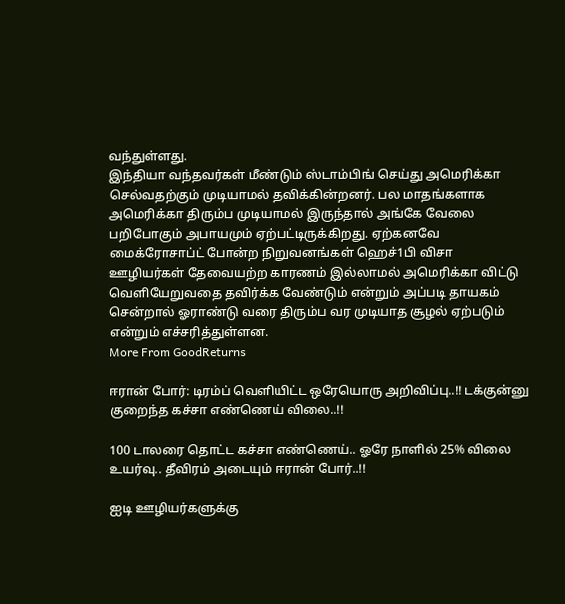வந்துள்ளது.
இந்தியா வந்தவர்கள் மீண்டும் ஸ்டாம்பிங் செய்து அமெரிக்கா செல்வதற்கும் முடியாமல் தவிக்கின்றனர். பல மாதங்களாக அமெரிக்கா திரும்ப முடியாமல் இருந்தால் அங்கே வேலை பறிபோகும் அபாயமும் ஏற்பட்டிருக்கிறது. ஏற்கனவே மைக்ரோசாப்ட் போன்ற நிறுவனங்கள் ஹெச்1பி விசா ஊழியர்கள் தேவையற்ற காரணம் இல்லாமல் அமெரிக்கா விட்டு வெளியேறுவதை தவிர்க்க வேண்டும் என்றும் அப்படி தாயகம் சென்றால் ஓராண்டு வரை திரும்ப வர முடியாத சூழல் ஏற்படும் என்றும் எச்சரித்துள்ளன.
More From GoodReturns

ஈரான் போர்: டிரம்ப் வெளியிட்ட ஒரேயொரு அறிவிப்பு..!! டக்குன்னு குறைந்த கச்சா எண்ணெய் விலை..!!

100 டாலரை தொட்ட கச்சா எண்ணெய்.. ஓரே நாளில் 25% விலை உயர்வு.. தீவிரம் அடையும் ஈரான் போர்..!!

ஐடி ஊழியர்களுக்கு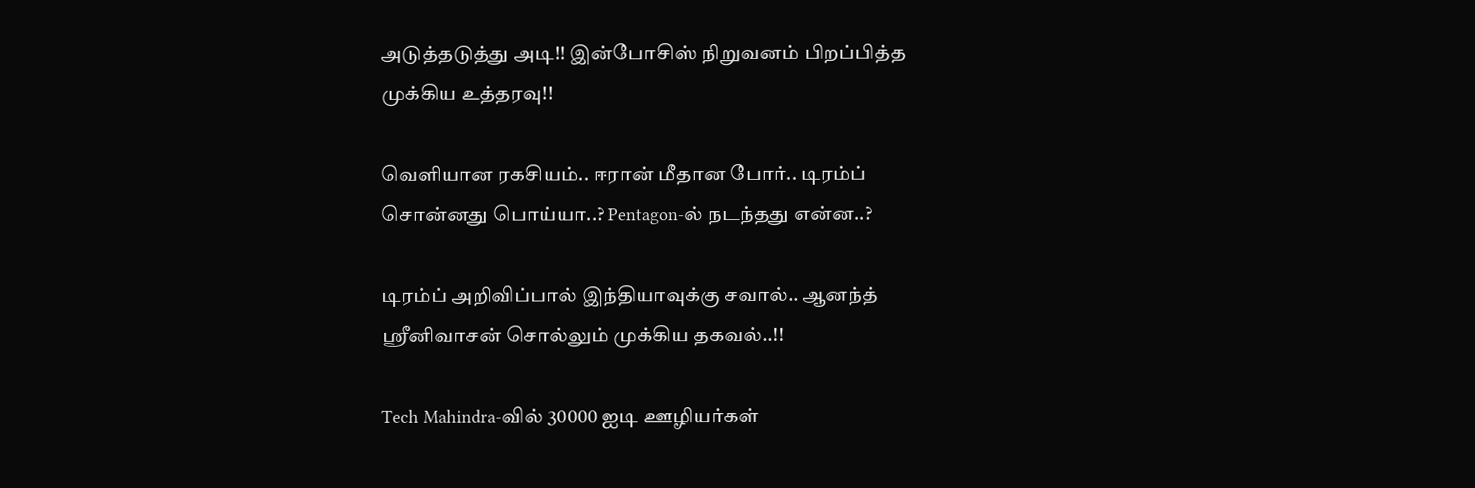அடுத்தடுத்து அடி!! இன்போசிஸ் நிறுவனம் பிறப்பித்த முக்கிய உத்தரவு!!

வெளியான ரகசியம்.. ஈரான் மீதான போர்.. டிரம்ப் சொன்னது பொய்யா..? Pentagon-ல் நடந்தது என்ன..?

டிரம்ப் அறிவிப்பால் இந்தியாவுக்கு சவால்.. ஆனந்த் ஸ்ரீனிவாசன் சொல்லும் முக்கிய தகவல்..!!

Tech Mahindra-வில் 30000 ஐடி ஊழியர்கள்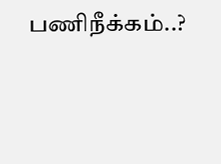பணிநீக்கம்..?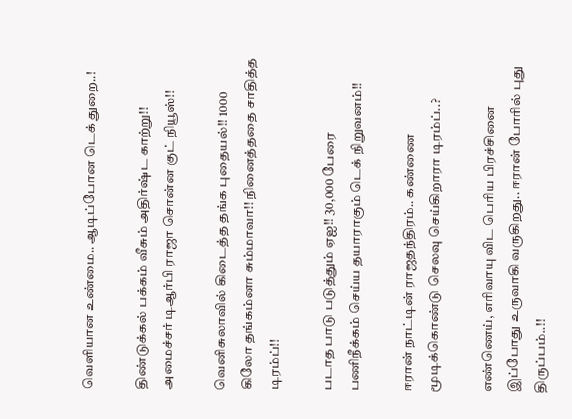வெளியான உண்மை.. ஆடிப்போன டெக் துறை..!

திண்டுக்கல் பக்கம் வீசும் அதிர்ஷ்ட காற்று!! அமைச்சர் டிஆர்பி ராஜா சொன்ன குட் நியூஸ்!!

வெனிசுலாவில் கிடைத்த தங்க புதையல்!! 1000 கிலோ தங்கம்னா சும்மாவா!! நினைத்ததை சாதித்த டிரம்ப்!!

படாத பாடு படுத்தும் ஏஐ!! 30,000 பேரை பணிநீக்கம் செய்ய தயாராகும் டெக் நிறுவனம்!!

ஈரான் நாட்டின் ராஜதந்திரம்.. கண்ணை மூடிக்கொண்டு செலவு செய்கிறாரா டிரம்ப்..?

எண்ணெய், எரிவாயு விட பெரிய பிரச்சினை இப்போது உருவாகி வருகிறது.. ஈரான் போரில் புது திருப்பம்..!!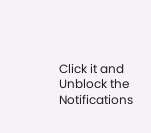Click it and Unblock the Notifications